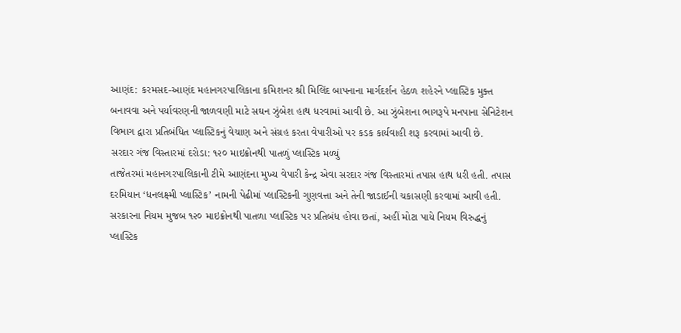આણંદ: કરમસદ-આણંદ મહાનગરપાલિકાના કમિશનર શ્રી મિલિંદ બાપનાના માર્ગદર્શન હેઠળ શહેરને પ્લાસ્ટિક મુક્ત બનાવવા અને પર્યાવરણની જાળવણી માટે સઘન ઝુંબેશ હાથ ધરવામાં આવી છે. આ ઝુંબેશના ભાગરૂપે મનપાના સેનિટેશન વિભાગ દ્વારા પ્રતિબંધિત પ્લાસ્ટિકનું વેચાણ અને સંગ્રહ કરતા વેપારીઓ પર કડક કાર્યવાહી શરૂ કરવામાં આવી છે.
સરદાર ગંજ વિસ્તારમાં દરોડા: ૧૨૦ માઇક્રોનથી પાતળું પ્લાસ્ટિક મળ્યું
તાજેતરમાં મહાનગરપાલિકાની ટીમે આણંદના મુખ્ય વેપારી કેન્દ્ર એવા સરદાર ગંજ વિસ્તારમાં તપાસ હાથ ધરી હતી. તપાસ દરમિયાન ‘ધનલક્ષ્મી પ્લાસ્ટિક’ નામની પેઢીમાં પ્લાસ્ટિકની ગુણવત્તા અને તેની જાડાઈની ચકાસણી કરવામાં આવી હતી. સરકારના નિયમ મુજબ ૧૨૦ માઇક્રોનથી પાતળા પ્લાસ્ટિક પર પ્રતિબંધ હોવા છતાં, અહીં મોટા પાયે નિયમ વિરુદ્ધનું પ્લાસ્ટિક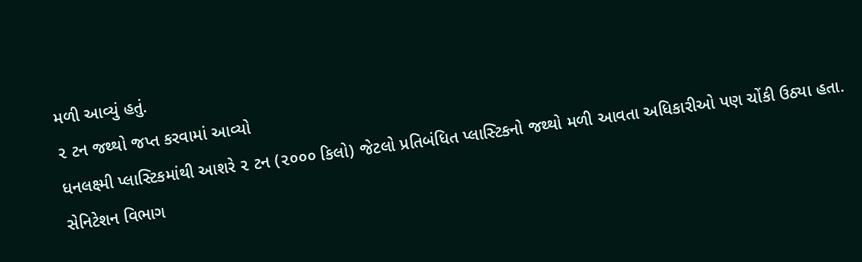મળી આવ્યું હતું.
૨ ટન જથ્થો જપ્ત કરવામાં આવ્યો
ધનલક્ષ્મી પ્લાસ્ટિકમાંથી આશરે ૨ ટન (૨૦૦૦ કિલો) જેટલો પ્રતિબંધિત પ્લાસ્ટિકનો જથ્થો મળી આવતા અધિકારીઓ પણ ચોંકી ઉઠ્યા હતા. સેનિટેશન વિભાગ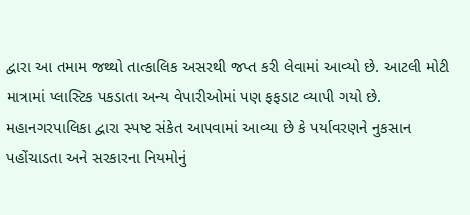દ્વારા આ તમામ જથ્થો તાત્કાલિક અસરથી જપ્ત કરી લેવામાં આવ્યો છે. આટલી મોટી માત્રામાં પ્લાસ્ટિક પકડાતા અન્ય વેપારીઓમાં પણ ફફડાટ વ્યાપી ગયો છે.
મહાનગરપાલિકા દ્વારા સ્પષ્ટ સંકેત આપવામાં આવ્યા છે કે પર્યાવરણને નુકસાન પહોંચાડતા અને સરકારના નિયમોનું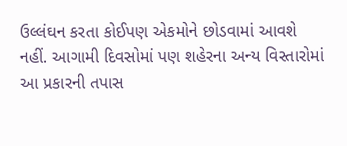ઉલ્લંઘન કરતા કોઈપણ એકમોને છોડવામાં આવશે નહીં. આગામી દિવસોમાં પણ શહેરના અન્ય વિસ્તારોમાં આ પ્રકારની તપાસ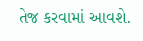તેજ કરવામાં આવશે.